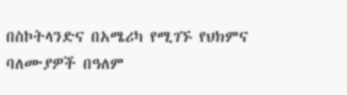በስኮትላንድና በአሜሪካ የሚገኙ የህክምና ባለሙያዎች በዓለም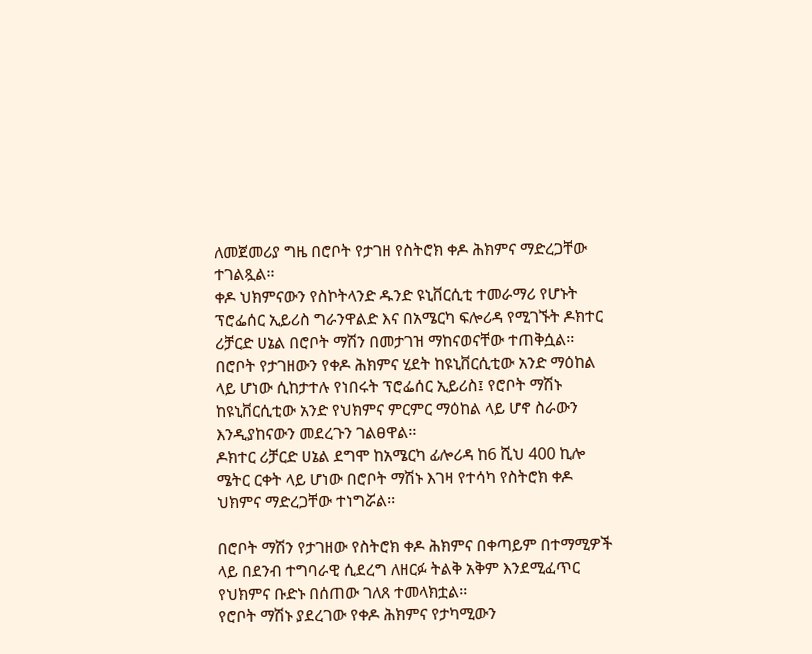ለመጀመሪያ ግዜ በሮቦት የታገዘ የስትሮክ ቀዶ ሕክምና ማድረጋቸው ተገልጿል፡፡
ቀዶ ህክምናውን የስኮትላንድ ዱንድ ዩኒቨርሲቲ ተመራማሪ የሆኑት ፕሮፌሰር ኢይሪስ ግራንዋልድ እና በአሜርካ ፍሎሪዳ የሚገኙት ዶክተር ሪቻርድ ሀኔል በሮቦት ማሽን በመታገዝ ማከናወናቸው ተጠቅሷል፡፡
በሮቦት የታገዘውን የቀዶ ሕክምና ሂደት ከዩኒቨርሲቲው አንድ ማዕከል ላይ ሆነው ሲከታተሉ የነበሩት ፕሮፌሰር ኢይሪስ፤ የሮቦት ማሽኑ ከዩኒቨርሲቲው አንድ የህክምና ምርምር ማዕከል ላይ ሆኖ ስራውን እንዲያከናውን መደረጉን ገልፀዋል፡፡
ዶክተር ሪቻርድ ሀኔል ደግሞ ከአሜርካ ፊሎሪዳ ከ6 ሺህ 400 ኪሎ ሜትር ርቀት ላይ ሆነው በሮቦት ማሽኑ እገዛ የተሳካ የስትሮክ ቀዶ ህክምና ማድረጋቸው ተነግሯል፡፡

በሮቦት ማሽን የታገዘው የስትሮክ ቀዶ ሕክምና በቀጣይም በተማሚዎች ላይ በደንብ ተግባራዊ ሲደረግ ለዘርፉ ትልቅ አቅም እንደሚፈጥር የህክምና ቡድኑ በሰጠው ገለጸ ተመላክቷል፡፡
የሮቦት ማሽኑ ያደረገው የቀዶ ሕክምና የታካሚውን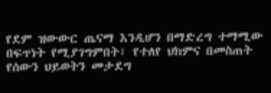የደም ዝውውር ጤናማ እንዲሆን በማድረግ ተማሚው በፍጥነት የሚያገግምበት፣ የተለየ ህክምና በመስጠት የሰውን ህይወትን መታደግ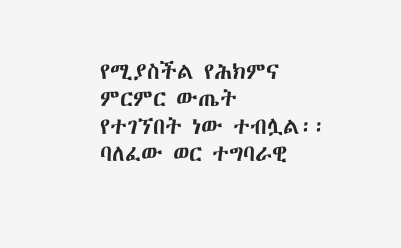የሚያስችል የሕክምና ምርምር ውጤት የተገኘበት ነው ተብሏል፡፡
ባለፈው ወር ተግባራዊ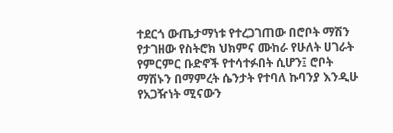ተደርጎ ውጤታማነቱ የተረጋገጠው በሮቦት ማሽን የታገዘው የስትሮክ ህክምና ሙከራ የሁለት ሀገራት የምርምር ቡድኖች የተሳተፉበት ሲሆን፤ ሮቦት ማሽኑን በማምረት ሴንታት የተባለ ኩባንያ እንዲሁ የአጋዥነት ሚናውን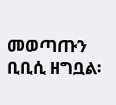መወጣጡን ቢቢሲ ዘግቧል፡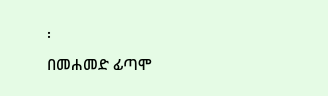፡
በመሐመድ ፊጣሞ